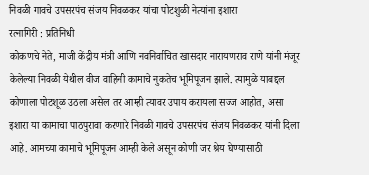निवळी गावचे उपसरपंच संजय निवळकर यांचा पोटशुळी नेत्यांना इशारा
रत्नागिरी : प्रतिनिधी
कोकणचे नेते, माजी केंद्रीय मंत्री आणि नवनिर्वाचित खासदार नारायणराव राणे यांनी मंजूर केलेल्या निवळी येथील वीज वाहिनी कामाचे नुकतेच भूमिपूजन झाले. त्यामुळे याबद्दल कोणाला पोटशूळ उठला असेल तर आम्ही त्यावर उपाय करायला सज्ज आहोत, असा इशारा या कामाचा पाठपुरावा करणारे निवळी गावचे उपसरपंच संजय निवळकर यांनी दिला आहे. आमच्या कामाचे भूमिपूजन आम्ही केले असून कोणी जर श्रेय घेण्यासाठी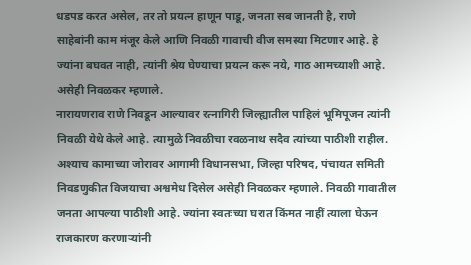धडपड करत असेल, तर तो प्रयत्न हाणून पाडू, जनता सब जानती है, राणे साहेबांनी काम मंजूर केले आणि निवळी गावाची वीज समस्या मिटणार आहे. हे ज्यांना बघवत नाही, त्यांनी श्रेय घेण्याचा प्रयत्न करू नये, गाठ आमच्याशी आहे. असेही निवळकर म्हणाले.
नारायणराव राणे निवडून आल्यावर रत्नागिरी जिल्ह्यातील पाहिलं भूमिपूजन त्यांनी निवळी येथे केले आहे. त्यामुळे निवळीचा रवळनाथ सदैव त्यांच्या पाठीशी राहील. अश्याच कामाच्या जोरावर आगामी विधानसभा, जिल्हा परिषद, पंचायत समिती निवडणुकीत विजयाचा अश्वमेध दिसेल असेही निवळकर म्हणाले. निवळी गावातील जनता आपल्या पाठीशी आहे. ज्यांना स्वतःच्या घरात किंमत नाहीं त्याला घेऊन राजकारण करणाऱ्यांनी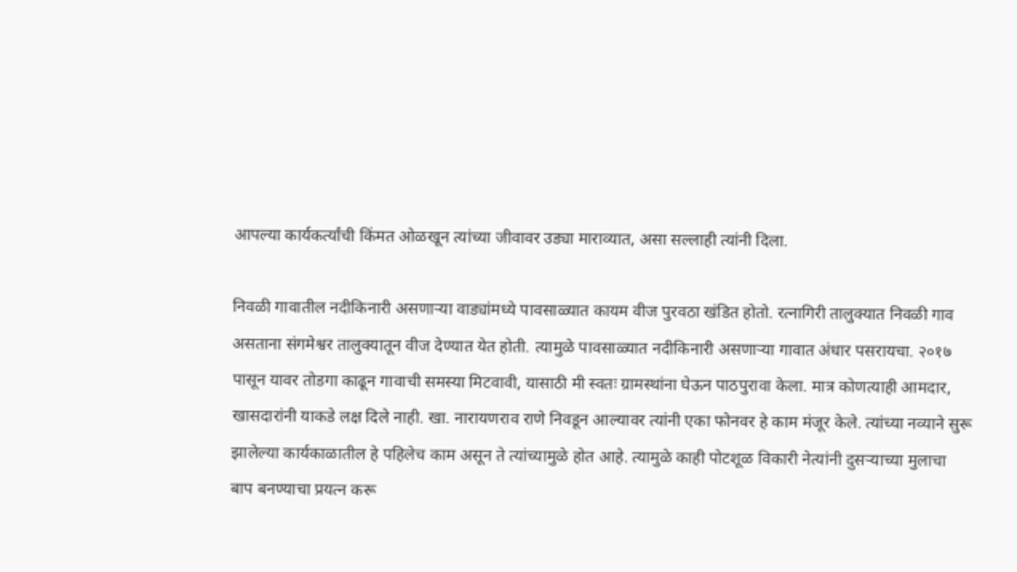आपल्या कार्यकर्त्यांची किंमत ओळखून त्यांच्या जीवावर उड्या माराव्यात, असा सल्लाही त्यांनी दिला.

निवळी गावातील नदीकिनारी असणाऱ्या वाड्यांमध्ये पावसाळ्यात कायम वीज पुरवठा खंडित होतो. रत्नागिरी तालुक्यात निवळी गाव असताना संगमेश्वर तालुक्यातून वीज देण्यात येत होती. त्यामुळे पावसाळ्यात नदीकिनारी असणाऱ्या गावात अंधार पसरायचा. २०१७ पासून यावर तोडगा काढून गावाची समस्या मिटवावी, यासाठी मी स्वतः ग्रामस्थांना घेऊन पाठपुरावा केला. मात्र कोणत्याही आमदार, खासदारांनी याकडे लक्ष दिले नाही. खा. नारायणराव राणे निवडून आल्यावर त्यांनी एका फोनवर हे काम मंजूर केले. त्यांच्या नव्याने सुरू झालेल्या कार्यकाळातील हे पहिलेच काम असून ते त्यांच्यामुळे होत आहे. त्यामुळे काही पोटशूळ विकारी नेत्यांनी दुसऱ्याच्या मुलाचा बाप बनण्याचा प्रयत्न करू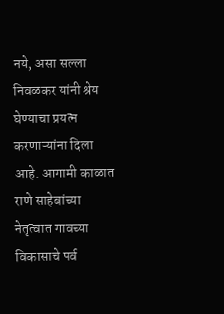नये, असा सल्ला निवळकर यांनी श्रेय घेण्याचा प्रयत्न करणाऱ्यांना दिला आहे. आगामी काळात राणे साहेबांच्या नेतृत्वात गावच्या विकासाचे पर्व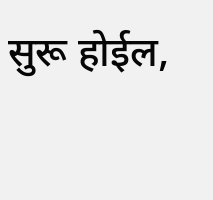सुरू होईल,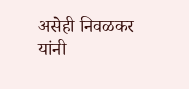असेही निवळकर यांनी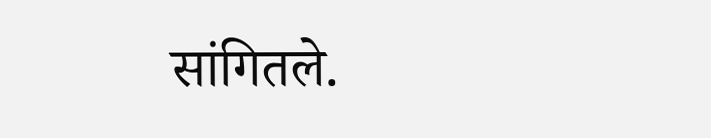सांगितले.